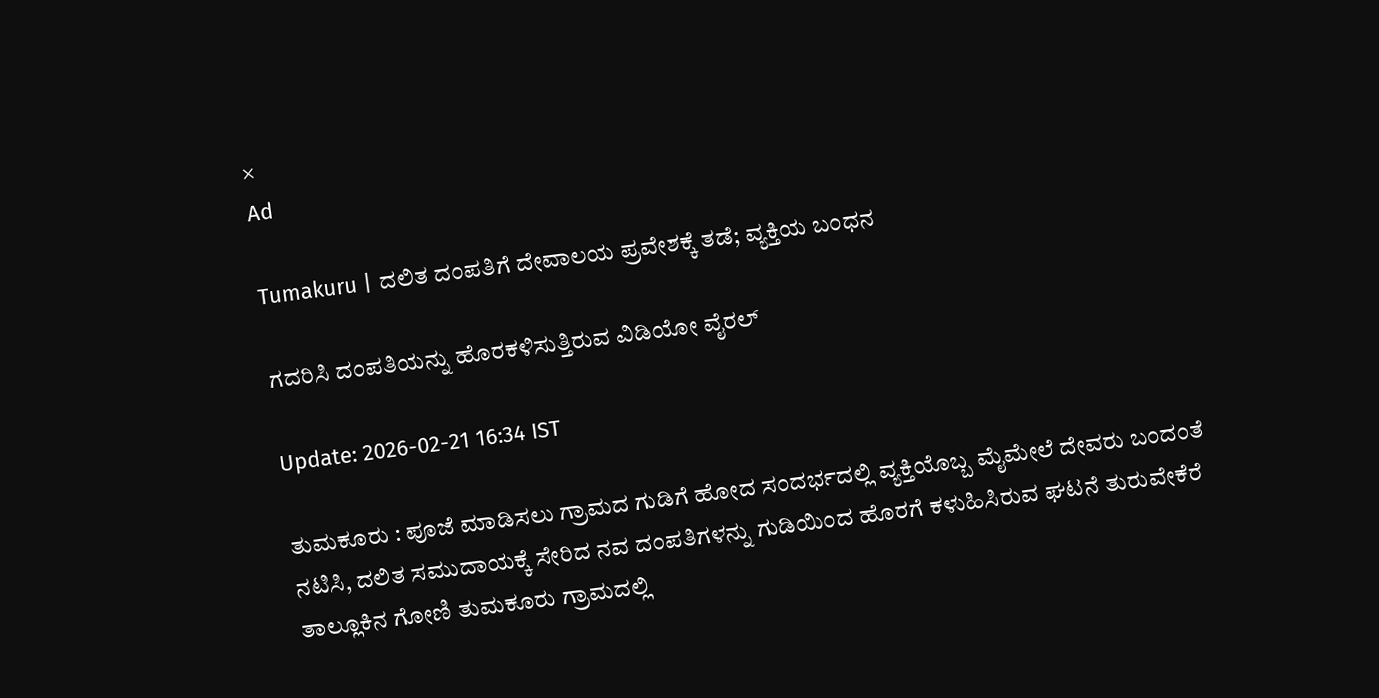×
Ad

Tumakuru | ದಲಿತ ದಂಪತಿಗೆ ದೇವಾಲಯ ಪ್ರವೇಶಕ್ಕೆ ತಡೆ; ವ್ಯಕ್ತಿಯ ಬಂಧನ

ಗದರಿಸಿ ದಂಪತಿಯನ್ನು ಹೊರಕಳಿಸುತ್ತಿರುವ ವಿಡಿಯೋ ವೈರಲ್

Update: 2026-02-21 16:34 IST

ತುಮಕೂರು : ಪೂಜೆ ಮಾಡಿಸಲು ಗ್ರಾಮದ ಗುಡಿಗೆ ಹೋದ ಸಂದರ್ಭದಲ್ಲಿ ವ್ಯಕ್ತಿಯೊಬ್ಬ ಮೈಮೇಲೆ ದೇವರು ಬಂದಂತೆ ನಟಿಸಿ, ದಲಿತ ಸಮುದಾಯಕ್ಕೆ ಸೇರಿದ ನವ ದಂಪತಿಗಳನ್ನು ಗುಡಿಯಿಂದ ಹೊರಗೆ ಕಳುಹಿಸಿರುವ ಘಟನೆ ತುರುವೇಕೆರೆ ತಾಲ್ಲೂಕಿನ ಗೋಣಿ ತುಮಕೂರು ಗ್ರಾಮದಲ್ಲಿ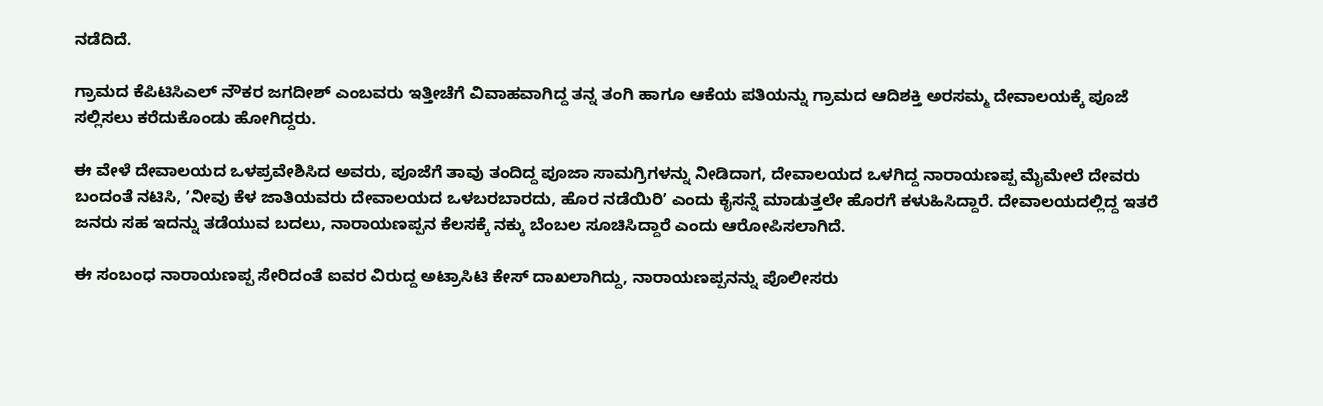ನಡೆದಿದೆ.

ಗ್ರಾಮದ ಕೆಪಿಟಿಸಿಎಲ್ ನೌಕರ ಜಗದೀಶ್ ಎಂಬವರು ಇತ್ತೀಚೆಗೆ ವಿವಾಹವಾಗಿದ್ದ ತನ್ನ ತಂಗಿ ಹಾಗೂ ಆಕೆಯ ಪತಿಯನ್ನು ಗ್ರಾಮದ ಆದಿಶಕ್ತಿ ಅರಸಮ್ಮ ದೇವಾಲಯಕ್ಕೆ ಪೂಜೆ ಸಲ್ಲಿಸಲು ಕರೆದುಕೊಂಡು ಹೋಗಿದ್ದರು.

ಈ ವೇಳೆ ದೇವಾಲಯದ ಒಳಪ್ರವೇಶಿಸಿದ ಅವರು, ಪೂಜೆಗೆ ತಾವು ತಂದಿದ್ದ ಪೂಜಾ ಸಾಮಗ್ರಿಗಳನ್ನು ನೀಡಿದಾಗ, ದೇವಾಲಯದ ಒಳಗಿದ್ದ ನಾರಾಯಣಪ್ಪ ಮೈಮೇಲೆ ದೇವರು ಬಂದಂತೆ ನಟಿಸಿ, ʼನೀವು ಕೆಳ ಜಾತಿಯವರು ದೇವಾಲಯದ ಒಳಬರಬಾರದು, ಹೊರ ನಡೆಯಿರಿʼ ಎಂದು ಕೈಸನ್ನೆ ಮಾಡುತ್ತಲೇ ಹೊರಗೆ ಕಳುಹಿಸಿದ್ದಾರೆ. ದೇವಾಲಯದಲ್ಲಿದ್ದ ಇತರೆ ಜನರು ಸಹ ಇದನ್ನು ತಡೆಯುವ ಬದಲು, ನಾರಾಯಣಪ್ಪನ ಕೆಲಸಕ್ಕೆ ನಕ್ಕು ಬೆಂಬಲ ಸೂಚಿಸಿದ್ದಾರೆ‌ ಎಂದು ಆರೋಪಿಸಲಾಗಿದೆ.

ಈ ಸಂಬಂಧ ನಾರಾಯಣಪ್ಪ ಸೇರಿದಂತೆ ಐವರ ವಿರುದ್ದ ಅಟ್ರಾಸಿಟಿ ಕೇಸ್‌ ದಾಖಲಾಗಿದ್ದು, ನಾರಾಯಣಪ್ಪನನ್ನು ಪೊಲೀಸರು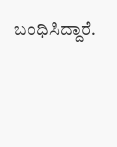ಬಂಧಿಸಿದ್ದಾರೆ.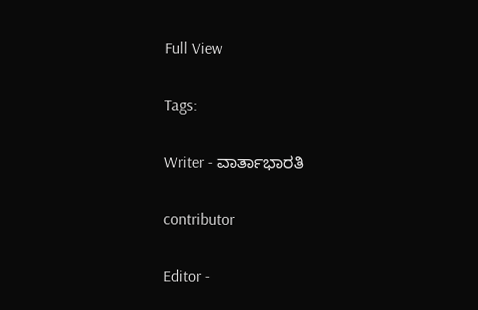Full View

Tags:

Writer - ವಾರ್ತಾಭಾರತಿ

contributor

Editor -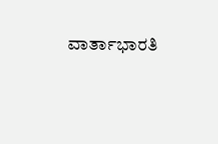ವಾರ್ತಾಭಾರತಿ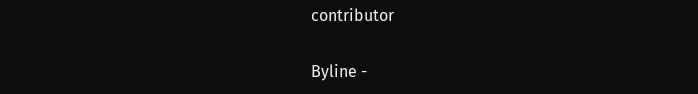contributor

Byline -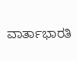ವಾರ್ತಾಭಾರತಿ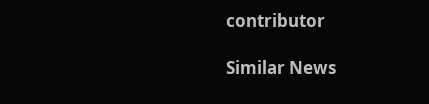contributor

Similar News